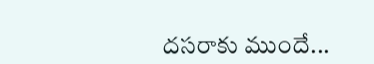దసరాకు ముందే...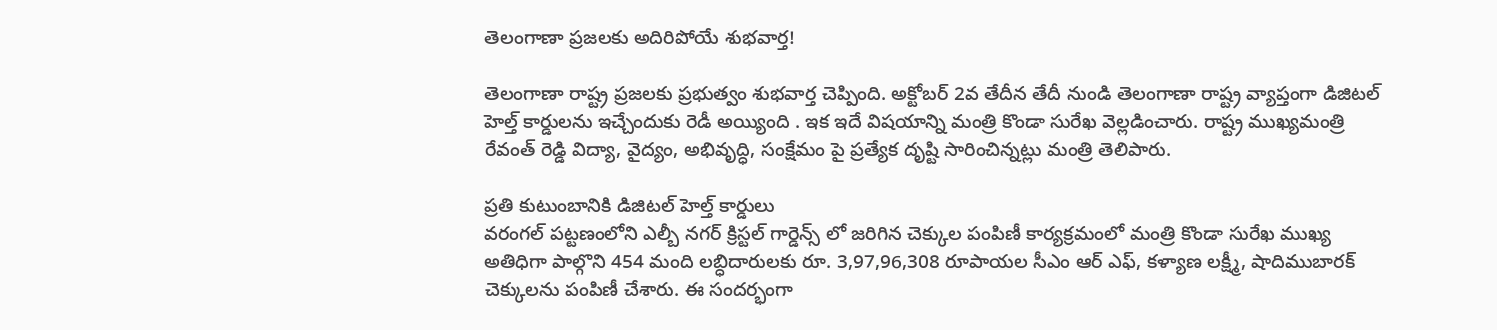తెలంగాణా ప్రజలకు అదిరిపోయే శుభవార్త!

తెలంగాణా రాష్ట్ర ప్రజలకు ప్రభుత్వం శుభవార్త చెప్పింది. అక్టోబర్ 2వ తేదీన తేదీ నుండి తెలంగాణా రాష్ట్ర వ్యాప్తంగా డిజిటల్ హెల్త్ కార్డులను ఇచ్చేందుకు రెడీ అయ్యింది . ఇక ఇదే విషయాన్ని మంత్రి కొండా సురేఖ వెల్లడించారు. రాష్ట్ర ముఖ్యమంత్రి రేవంత్ రెడ్డి విద్యా, వైద్యం, అభివృద్ధి, సంక్షేమం పై ప్రత్యేక దృష్టి సారించిన్నట్లు మంత్రి తెలిపారు.

ప్రతి కుటుంబానికి డిజిటల్ హెల్త్ కార్డులు
వరంగల్ పట్టణంలోని ఎల్బీ నగర్ క్రిస్టల్ గార్డెన్స్ లో జరిగిన చెక్కుల పంపిణీ కార్యక్రమంలో మంత్రి కొండా సురేఖ ముఖ్య అతిధిగా పాల్గొని 454 మంది లబ్ధిదారులకు రూ. 3,97,96,308 రూపాయల సీఎం ఆర్ ఎఫ్, కళ్యాణ లక్ష్మీ, షాదిముబారక్ చెక్కులను పంపిణీ చేశారు. ఈ సందర్భంగా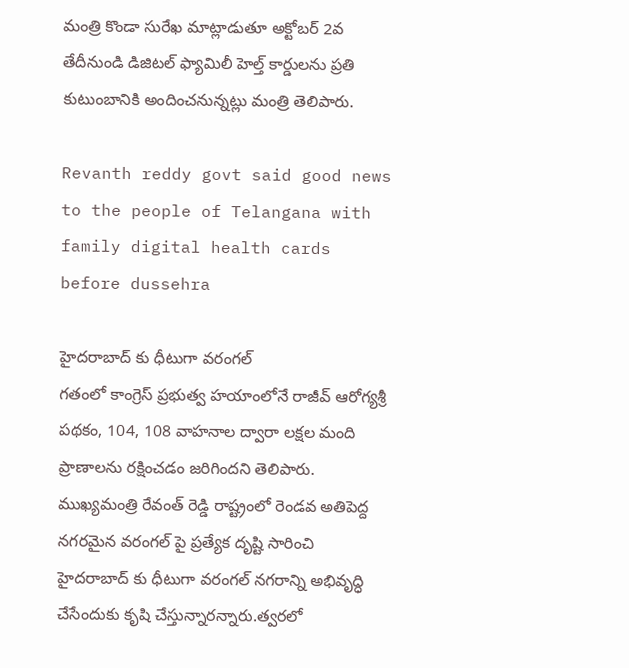మంత్రి కొండా సురేఖ మాట్లాడుతూ అక్టోబర్ 2వ తేదీనుండి డిజిటల్ ఫ్యామిలీ హెల్త్ కార్డులను ప్రతి కుటుంబానికి అందించనున్నట్లు మంత్రి తెలిపారు.

Revanth reddy govt said good news to the people of Telangana with family digital health cards before dussehra

హైదరాబాద్ కు ధీటుగా వరంగల్
గతంలో కాంగ్రెస్ ప్రభుత్వ హయాంలోనే రాజీవ్ ఆరోగ్యశ్రీ పథకం, 104, 108 వాహనాల ద్వారా లక్షల మంది ప్రాణాలను రక్షించడం జరిగిందని తెలిపారు. ముఖ్యమంత్రి రేవంత్ రెడ్డి రాష్ట్రంలో రెండవ అతిపెద్ద నగరమైన వరంగల్ పై ప్రత్యేక దృష్టి సారించి హైదరాబాద్ కు ధీటుగా వరంగల్ నగరాన్ని అభివృద్ధి చేసేందుకు కృషి చేస్తున్నారన్నారు.త్వరలో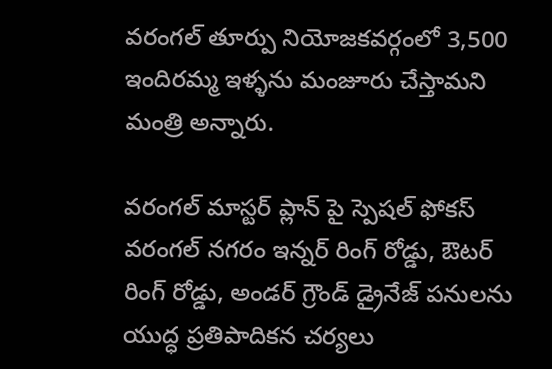వరంగల్ తూర్పు నియోజకవర్గంలో 3,500 ఇందిరమ్మ ఇళ్ళను మంజూరు చేస్తామని మంత్రి అన్నారు.

వరంగల్ మాస్టర్ ప్లాన్ పై స్పెషల్ ఫోకస్
వరంగల్ నగరం ఇన్నర్ రింగ్ రోడ్డు, ఔటర్ రింగ్ రోడ్డు, అండర్ గ్రౌండ్ డ్రైనేజ్ పనులను యుద్ధ ప్రతిపాదికన చర్యలు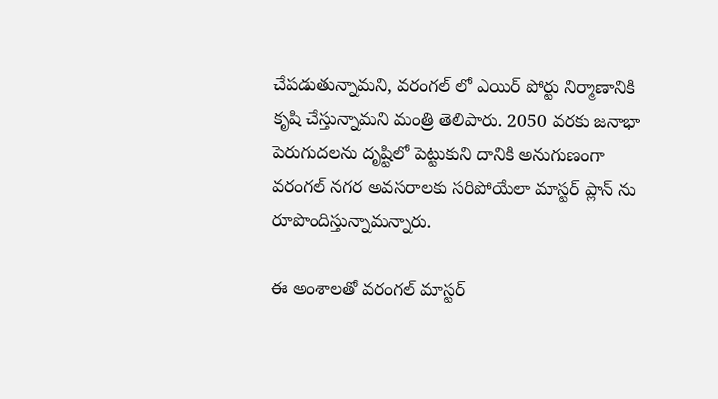చేపడుతున్నామని, వరంగల్ లో ఎయిర్ పోర్టు నిర్మాణానికి కృషి చేస్తున్నామని మంత్రి తెలిపారు. 2050 వరకు జనాభా పెరుగుదలను దృష్టిలో పెట్టుకుని దానికి అనుగుణంగా వరంగల్ నగర అవసరాలకు సరిపోయేలా మాస్టర్ ప్లాన్ ను రూపొందిస్తున్నామన్నారు.

ఈ అంశాలతో వరంగల్ మాస్టర్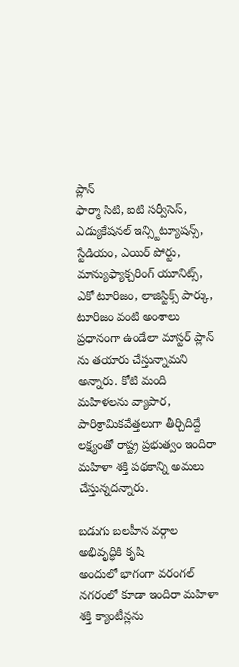ప్లాన్
ఫార్మా సిటి, ఐటి సర్వీసెస్, ఎడ్యుకేషనల్ ఇన్స్టిట్యూషన్స్, స్టేడియం, ఎయిర్ పోర్టు, మాన్యుఫ్యాక్చరింగ్ యూనిట్స్, ఎకో టూరిజం, లాజిస్టిక్స్ పార్కు, టూరిజం వంటి అంశాలు ప్రధానంగా ఉండేలా మాస్టర్ ప్లాన్ ను తయారు చేస్తున్నామని అన్నారు. కోటి మంది మహిళలను వ్యాపార, పారిశ్రామికవేత్తలుగా తీర్చిదిద్దే లక్ష్యంతో రాష్ట్ర ప్రభుత్వం ఇందిరా మహిళా శక్తి పథకాన్ని అమలు చేస్తున్నదన్నారు.

బడుగు బలహీన వర్గాల అభివృద్ధికి కృషి
అందులో భాగంగా వరంగల్ నగరంలో కూడా ఇందిరా మహిళా శక్తి క్యాంటీన్లను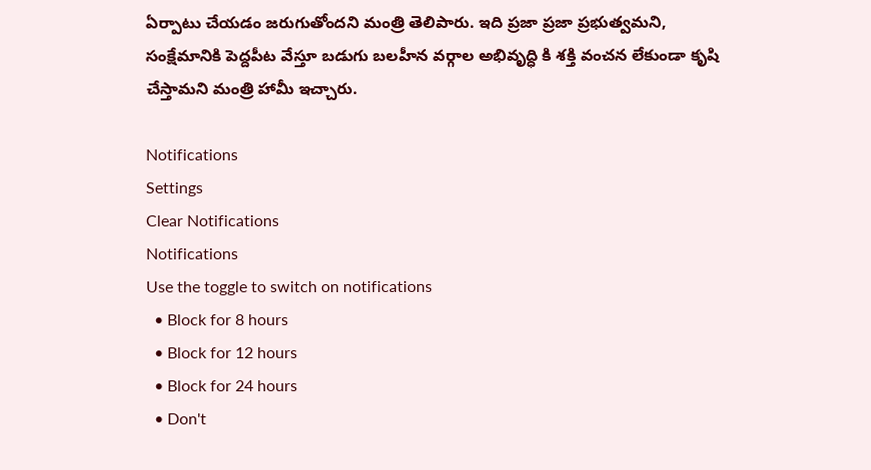ఏర్పాటు చేయడం జరుగుతోందని మంత్రి తెలిపారు. ఇది ప్రజా ప్రజా ప్రభుత్వమని, సంక్షేమానికి పెద్దపీట వేస్తూ బడుగు బలహీన వర్గాల అభివృద్ధి కి శక్తి వంచన లేకుండా కృషి చేస్తామని మంత్రి హామీ ఇచ్చారు.

Notifications
Settings
Clear Notifications
Notifications
Use the toggle to switch on notifications
  • Block for 8 hours
  • Block for 12 hours
  • Block for 24 hours
  • Don't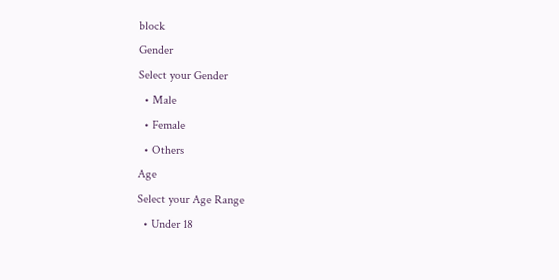block
Gender
Select your Gender
  • Male
  • Female
  • Others
Age
Select your Age Range
  • Under 18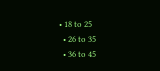• 18 to 25
  • 26 to 35
  • 36 to 45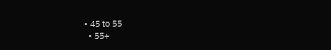• 45 to 55
  • 55+